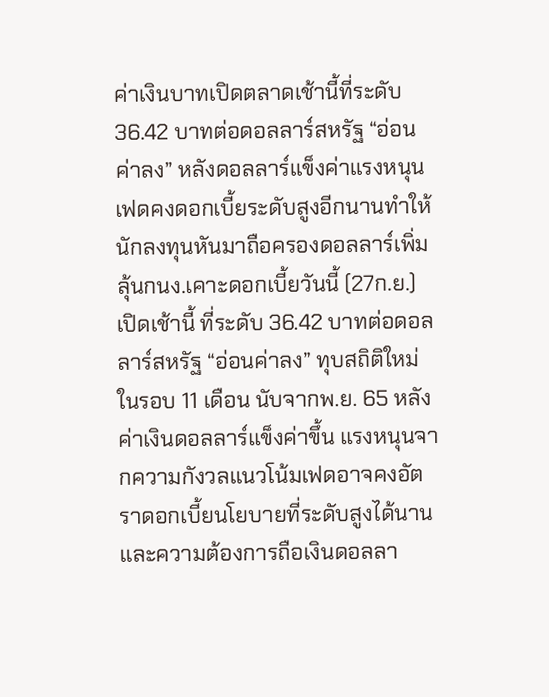ค่าเงินบาทเปิดตลาดเช้านี้ที่ระดับ 36.42 บาทต่อดอลลาร์สหรัฐ “อ่อนค่าลง” หลังดอลลาร์แข็งค่าแรงหนุนเฟดคงดอกเบี้ยระดับสูงอีกนานทำให้นักลงทุนหันมาถือครองดอลลาร์เพิ่ม ลุ้นกนง.เคาะดอกเบี้ยวันนี้ (27ก.ย.)
เปิดเช้านี้ ที่ระดับ 36.42 บาทต่อดอลลาร์สหรัฐ “อ่อนค่าลง” ทุบสถิติใหม่ในรอบ 11 เดือน นับจากพ.ย. 65 หลังค่าเงินดอลลาร์แข็งค่าขึ้น แรงหนุนจากความกังวลแนวโน้มเฟดอาจคงอัตราดอกเบี้ยนโยบายที่ระดับสูงได้นาน และความต้องการถือเงินดอลลา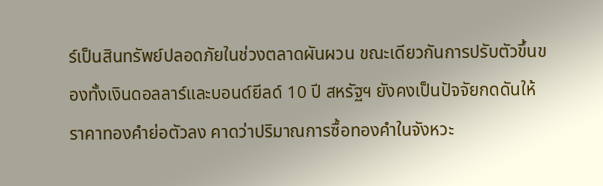ร์เป็นสินทรัพย์ปลอดภัยในช่วงตลาดผันผวน ขณะเดียวกันการปรับตัวขึ้นของทั้งเงินดอลลาร์และบอนด์ยีลด์ 10 ปี สหรัฐฯ ยังคงเป็นปัจจัยกดดันให้ราคาทองคำย่อตัวลง คาดว่าปริมาณการซื้อทองคำในจังหวะ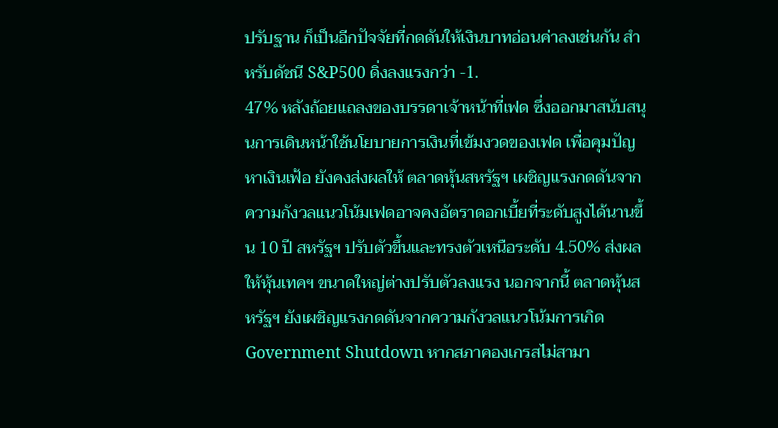ปรับฐาน ก็เป็นอีกปัจจัยที่กดดันให้เงินบาทอ่อนค่าลงเช่นกัน สำหรับดัชนี S&P500 ดิ่งลงแรงกว่า -1.
47% หลังถ้อยแถลงของบรรดาเจ้าหน้าที่เฟด ซึ่งออกมาสนับสนุนการเดินหน้าใช้นโยบายการเงินที่เข้มงวดของเฟด เพื่อคุมปัญหาเงินเฟ้อ ยังคงส่งผลให้ ตลาดหุ้นสหรัฐฯ เผชิญแรงกดดันจาก ความกังวลแนวโน้มเฟดอาจคงอัตราดอกเบี้ยที่ระดับสูงได้นานขึ้น 10 ปี สหรัฐฯ ปรับตัวขึ้นและทรงตัวเหนือระดับ 4.50% ส่งผลให้หุ้นเทคฯ ขนาดใหญ่ต่างปรับตัวลงแรง นอกจากนี้ ตลาดหุ้นสหรัฐฯ ยังเผชิญแรงกดดันจากความกังวลแนวโน้มการเกิด Government Shutdown หากสภาคองเกรสไม่สามา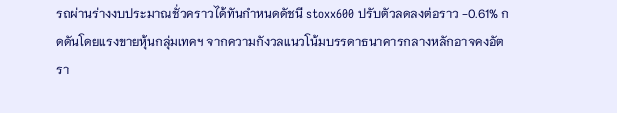รถผ่านร่างงบประมาณชั่วคราวได้ทันกำหนดดัชนี stoxx600 ปรับตัวลดลงต่อราว -0.61% กดดันโดยแรงขายหุ้นกลุ่มเทคฯ จากความกังวลแนวโน้มบรรดาธนาคารกลางหลักอาจคงอัตรา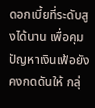ดอกเบี้ยที่ระดับสูงได้นาน เพื่อคุมปัญหาเงินเฟ้อยังคงกดดันให้ กลุ่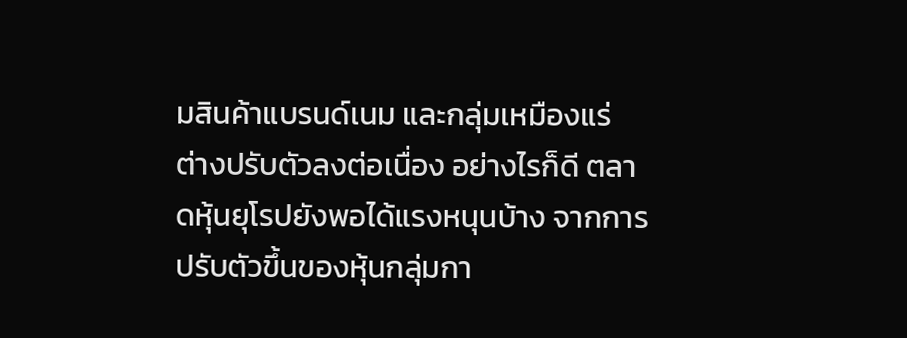มสินค้าแบรนด์เนม และกลุ่มเหมืองแร่ ต่างปรับตัวลงต่อเนื่อง อย่างไรก็ดี ตลาดหุ้นยุโรปยังพอได้แรงหนุนบ้าง จากการปรับตัวขึ้นของหุ้นกลุ่มกา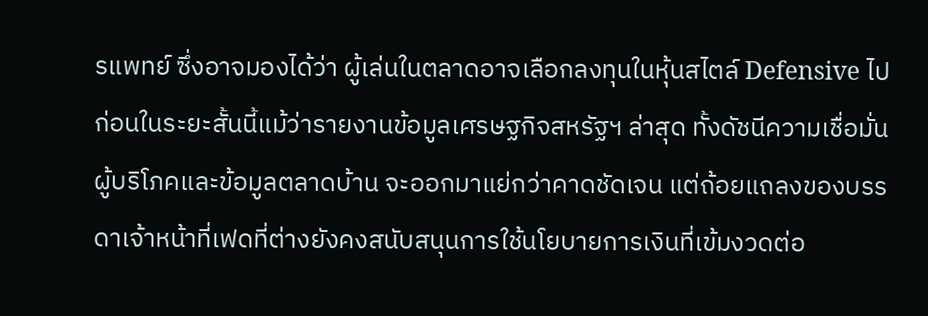รแพทย์ ซึ่งอาจมองได้ว่า ผู้เล่นในตลาดอาจเลือกลงทุนในหุ้นสไตล์ Defensive ไปก่อนในระยะสั้นนี้แม้ว่ารายงานข้อมูลเศรษฐกิจสหรัฐฯ ล่าสุด ทั้งดัชนีความเชื่อมั่นผู้บริโภคและข้อมูลตลาดบ้าน จะออกมาแย่กว่าคาดชัดเจน แต่ถ้อยแถลงของบรรดาเจ้าหน้าที่เฟดที่ต่างยังคงสนับสนุนการใช้นโยบายการเงินที่เข้มงวดต่อ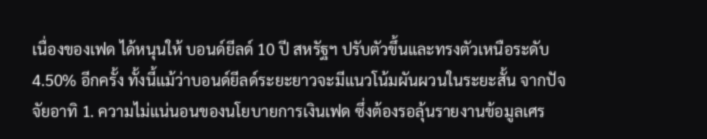เนื่องของเฟด ได้หนุนให้ บอนด์ยีลด์ 10 ปี สหรัฐฯ ปรับตัวขึ้นและทรงตัวเหนือระดับ 4.50% อีกครั้ง ทั้งนี้แม้ว่าบอนด์ยีลด์ระยะยาวจะมีแนวโน้มผันผวนในระยะสั้น จากปัจจัยอาทิ 1. ความไม่แน่นอนของนโยบายการเงินเฟด ซึ่งต้องรอลุ้นรายงานข้อมูลเศร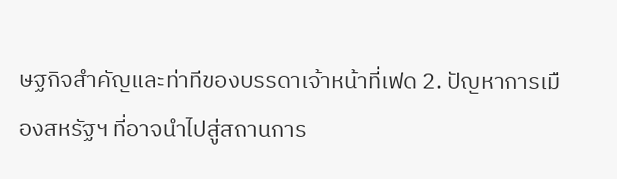ษฐกิจสำคัญและท่าทีของบรรดาเจ้าหน้าที่เฟด 2. ปัญหาการเมืองสหรัฐฯ ที่อาจนำไปสู่สถานการ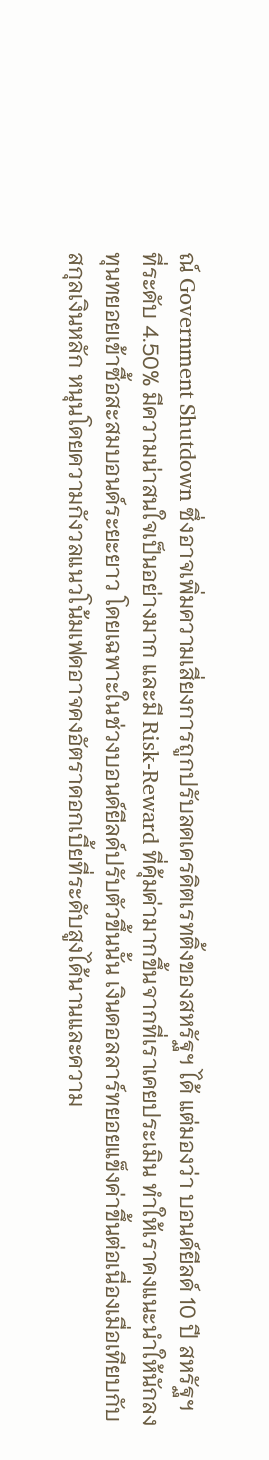ณ์ Government Shutdown ซึ่งอาจเพิ่มความเสี่ยงการถูกปรับลดเครดิตเรทติ้งของสหรัฐฯ ได้ แต่มองว่า บอนด์ยีลด์ 10 ปี สหรัฐฯ ที่ระดับ 4.50% มีความน่าสนใจเป็นอย่างมาก และมี Risk-Reward ที่คุ้มค่ามากขึ้นจากที่เราเคยประเมิน ทำให้เราคงแนะนำให้นักลงทุนทยอยเข้าซื้อสะสมบอนด์ระยะยาว โดยเฉพาะในช่วงบอนด์ยีลด์ปรับตัวขึ้นนั้น เงินดอลลาร์ทยอยแข็งค่าขึ้นต่อเนื่องเมื่อเทียบกับสกุลเงินหลัก หนุนโดยความกังวลแนวโน้มเฟดอาจคงอัตราดอกเบี้ยที่ระดับสูงได้นานและความ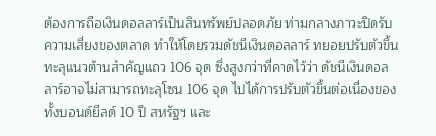ต้องการถือเงินดอลลาร์เป็นสินทรัพย์ปลอดภัย ท่ามกลางภาวะปิดรับความเสี่ยงของตลาด ทำให้โดยรวมดัชนีเงินดอลลาร์ ทยอยปรับตัวขึ้นทะลุแนวต้านสำคัญแถว 106 จุด ซึ่งสูงกว่าที่คาดไว้ว่า ดัชนีเงินดอลลาร์อาจไม่สามารถทะลุโซน 106 จุด ไปได้การปรับตัวขึ้นต่อเนื่องของทั้งบอนด์ยีลด์ 10 ปี สหรัฐฯ และ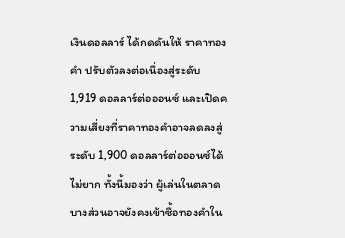เงินดอลลาร์ ได้กดดันให้ ราคาทองคำ ปรับตัวลงต่อเนื่องสู่ระดับ 1,919 ดอลลาร์ต่อออนซ์ และเปิดความเสี่ยงที่ราคาทองคำอาจลดลงสู่ระดับ 1,900 ดอลลาร์ต่อออนซ์ได้ไม่ยาก ทั้งนี้มองว่า ผู้เล่นในตลาดบางส่วนอาจยังคงเข้าซื้อทองคำใน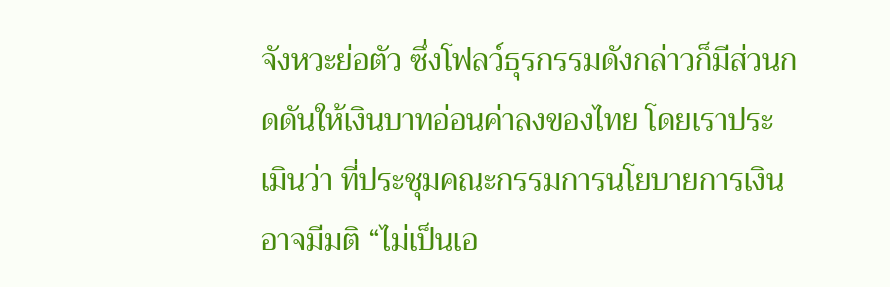จังหวะย่อตัว ซึ่งโฟลว์ธุรกรรมดังกล่าวก็มีส่วนกดดันให้เงินบาทอ่อนค่าลงของไทย โดยเราประเมินว่า ที่ประชุมคณะกรรมการนโยบายการเงิน อาจมีมติ “ไม่เป็นเอ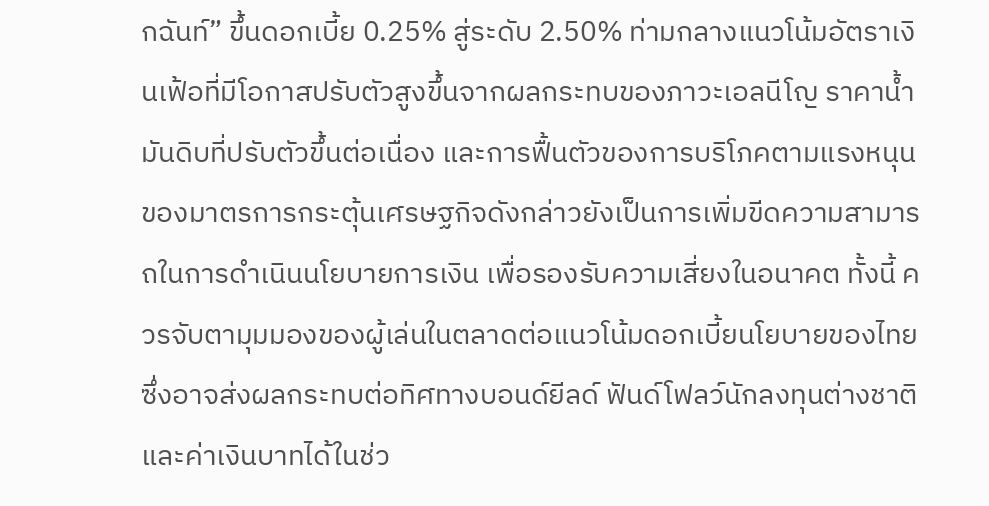กฉันท์” ขึ้นดอกเบี้ย 0.25% สู่ระดับ 2.50% ท่ามกลางแนวโน้มอัตราเงินเฟ้อที่มีโอกาสปรับตัวสูงขึ้นจากผลกระทบของภาวะเอลนีโญ ราคาน้ำมันดิบที่ปรับตัวขึ้นต่อเนื่อง และการฟื้นตัวของการบริโภคตามแรงหนุนของมาตรการกระตุ้นเศรษฐกิจดังกล่าวยังเป็นการเพิ่มขีดความสามารถในการดำเนินนโยบายการเงิน เพื่อรองรับความเสี่ยงในอนาคต ทั้งนี้ ควรจับตามุมมองของผู้เล่นในตลาดต่อแนวโน้มดอกเบี้ยนโยบายของไทย ซึ่งอาจส่งผลกระทบต่อทิศทางบอนด์ยีลด์ ฟันด์โฟลว์นักลงทุนต่างชาติ และค่าเงินบาทได้ในช่ว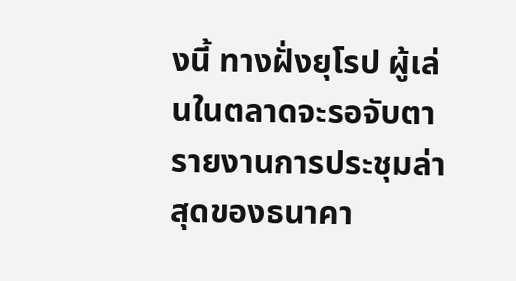งนี้ ทางฝั่งยุโรป ผู้เล่นในตลาดจะรอจับตารายงานการประชุมล่าสุดของธนาคา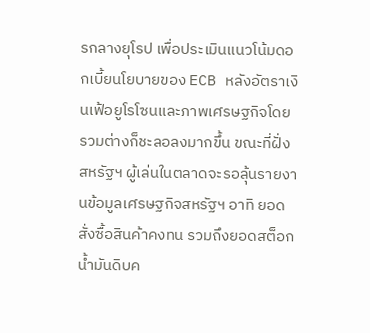รกลางยุโรป เพื่อประเมินแนวโน้มดอกเบี้ยนโยบายของ ECB หลังอัตราเงินเฟ้อยูโรโซนและภาพเศรษฐกิจโดยรวมต่างก็ชะลอลงมากขึ้น ขณะที่ฝั่งสหรัฐฯ ผู้เล่นในตลาดจะรอลุ้นรายงานข้อมูลเศรษฐกิจสหรัฐฯ อาทิ ยอดสั่งซื้อสินค้าคงทน รวมถึงยอดสต็อกน้ำมันดิบค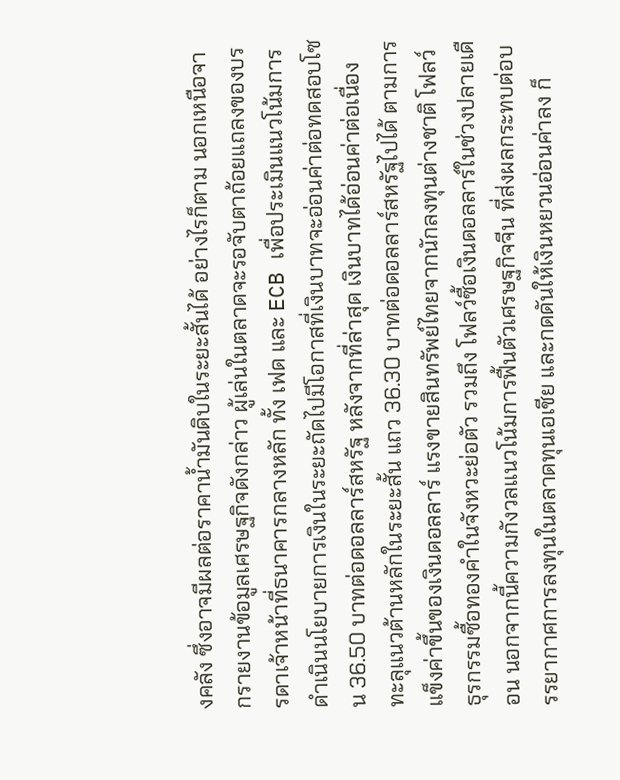งคลัง ซึ่งอาจมีผลต่อราคาน้ำมันดิบในระยะสั้นได้ อย่างไรก็ตาม นอกเหนือจากรายงานข้อมูลเศรษฐกิจดังกล่าว ผู้เล่นในตลาดจะรอจับตาถ้อยแถลงของบรรดาเจ้าหน้าที่ธนาคารกลางหลัก ทั้ง เฟด และ ECB เพื่อประเมินแนวโน้มการดำเนินนโยบายการเงินในระยะถัดไปมีโอกาสที่เงินบาทจะอ่อนค่าต่อทดสอบโซน 36.50 บาทต่อดอลลาร์สหรัฐ หลังจากที่ล่าสุด เงินบาทได้อ่อนค่าต่อเนื่องทะลุแนวต้านหลักในระยะสั้น แถว 36.30 บาทต่อดอลลาร์สหรัฐไปได้ ตามการแข็งค่าขึ้นของเงินดอลลาร์ แรงขายสินทรัพย์ไทยจากนักลงทุนต่างชาติ โฟลว์ธุรกรรมซื้อทองคำในจังหวะย่อตัว รวมถึง โฟลว์ซื้อเงินดอลลาร์ในช่วงปลายเดือน นอกจากนี้ความกังวลแนวโน้มการฟื้นตัวเศรษฐกิจจีน ที่ส่งผลกระทบต่อบรรยากาศการลงทุนในตลาดทุนเอเชีย และกดดันให้เงินหยวนอ่อนค่าลง ก็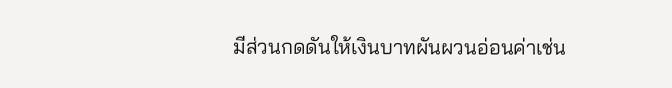มีส่วนกดดันให้เงินบาทผันผวนอ่อนค่าเช่น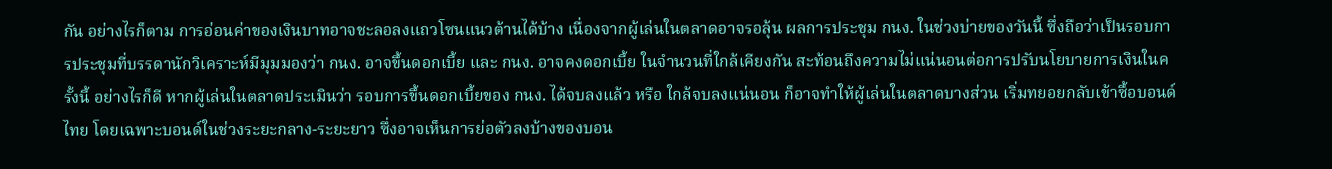กัน อย่างไรก็ตาม การอ่อนค่าของเงินบาทอาจชะลอลงแถวโซนแนวต้านได้บ้าง เนื่องจากผู้เล่นในตลาดอาจรอลุ้น ผลการประชุม กนง. ในช่วงบ่ายของวันนี้ ซึ่งถือว่าเป็นรอบการประชุมที่บรรดานักวิเคราะห์มีมุมมองว่า กนง. อาจขึ้นดอกเบี้ย และ กนง. อาจคงดอกเบี้ย ในจำนวนที่ใกล้เคียงกัน สะท้อนถึงความไม่แน่นอนต่อการปรับนโยบายการเงินในครั้งนี้ อย่างไรก็ดี หากผู้เล่นในตลาดประเมินว่า รอบการขึ้นดอกเบี้ยของ กนง. ได้จบลงแล้ว หรือ ใกล้จบลงแน่นอน ก็อาจทำให้ผู้เล่นในตลาดบางส่วน เริ่มทยอยกลับเข้าซื้อบอนด์ไทย โดยเฉพาะบอนด์ในช่วงระยะกลาง-ระยะยาว ซึ่งอาจเห็นการย่อตัวลงบ้างของบอน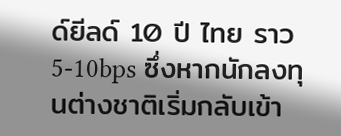ด์ยีลด์ 10 ปี ไทย ราว 5-10bps ซึ่งหากนักลงทุนต่างชาติเริ่มกลับเข้า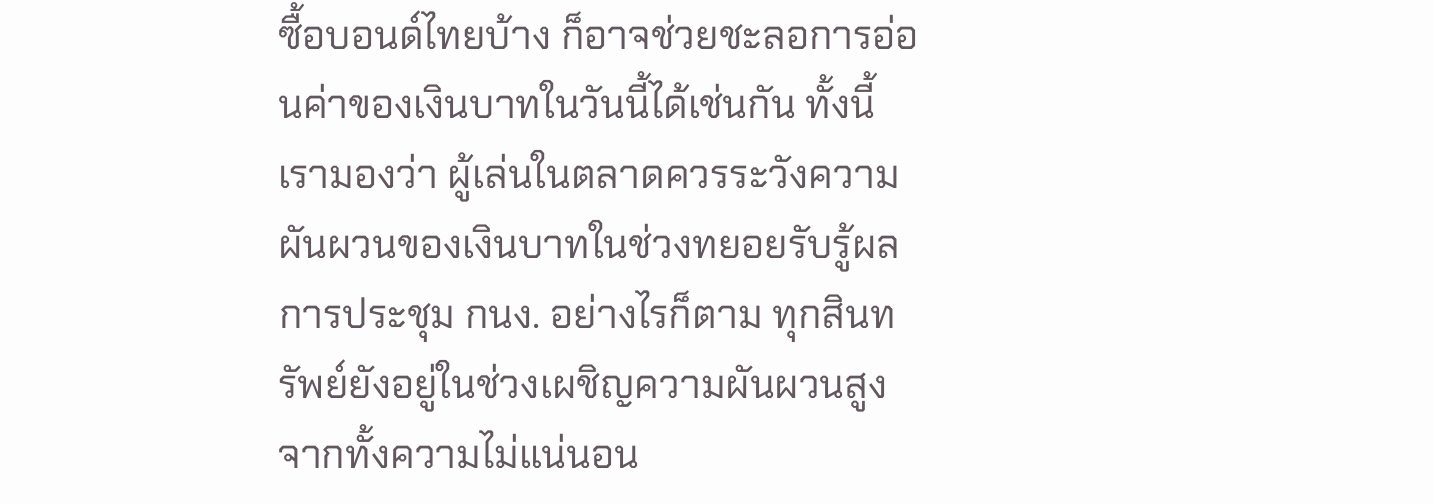ซื้อบอนด์ไทยบ้าง ก็อาจช่วยชะลอการอ่อนค่าของเงินบาทในวันนี้ได้เช่นกัน ทั้งนี้ เรามองว่า ผู้เล่นในตลาดควรระวังความผันผวนของเงินบาทในช่วงทยอยรับรู้ผลการประชุม กนง. อย่างไรก็ตาม ทุกสินทรัพย์ยังอยู่ในช่วงเผชิญความผันผวนสูง จากทั้งความไม่แน่นอน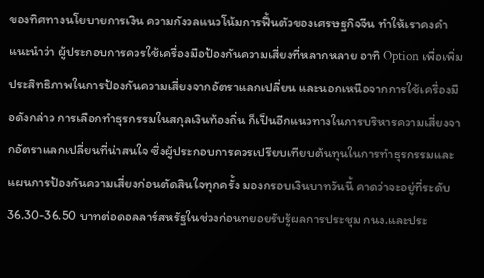ของทิศทางนโยบายการเงิน ความกังวลแนวโน้มการฟื้นตัวของเศรษฐกิจจีน ทำให้เราคงคำแนะนำว่า ผู้ประกอบการควรใช้เครื่องมือป้องกันความเสี่ยงที่หลากหลาย อาทิ Option เพื่อเพิ่มประสิทธิภาพในการป้องกันความเสี่ยงจากอัตราแลกเปลี่ยน และนอกเหนือจากการใช้เครื่องมือดังกล่าว การเลือกทำธุรกรรมในสกุลเงินท้องถิ่น ก็เป็นอีกแนวทางในการบริหารความเสี่ยงจากอัตราแลกเปลี่ยนที่น่าสนใจ ซึ่งผู้ประกอบการควรเปรียบเทียบต้นทุนในการทำธุรกรรมและแผนการป้องกันความเสี่ยงก่อนตัดสินใจทุกครั้ง มองกรอบเงินบาทวันนี้ คาดว่าจะอยู่ที่ระดับ 36.30-36.50 บาทต่อดอลลาร์สหรัฐในช่วงก่อนทยอยรับรู้ผลการประชุม กนง.และประ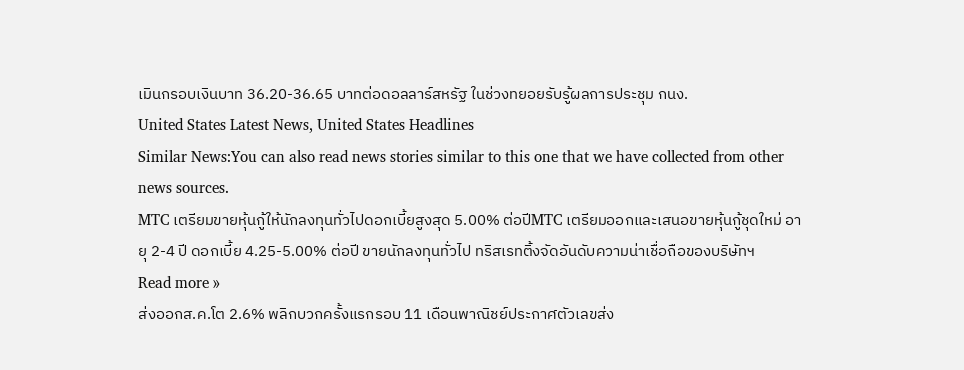เมินกรอบเงินบาท 36.20-36.65 บาทต่อดอลลาร์สหรัฐ ในช่วงทยอยรับรู้ผลการประชุม กนง.
United States Latest News, United States Headlines
Similar News:You can also read news stories similar to this one that we have collected from other news sources.
MTC เตรียมขายหุ้นกู้ให้นักลงทุนทั่วไปดอกเบี้ยสูงสุด 5.00% ต่อปีMTC เตรียมออกและเสนอขายหุ้นกู้ชุดใหม่ อายุ 2-4 ปี ดอกเบี้ย 4.25-5.00% ต่อปี ขายนักลงทุนทั่วไป ทริสเรทติ้งจัดอันดับความน่าเชื่อถือของบริษัทฯ
Read more »
ส่งออกส.ค.โต 2.6% พลิกบวกครั้งแรกรอบ 11 เดือนพาณิชย์ประกาศตัวเลขส่ง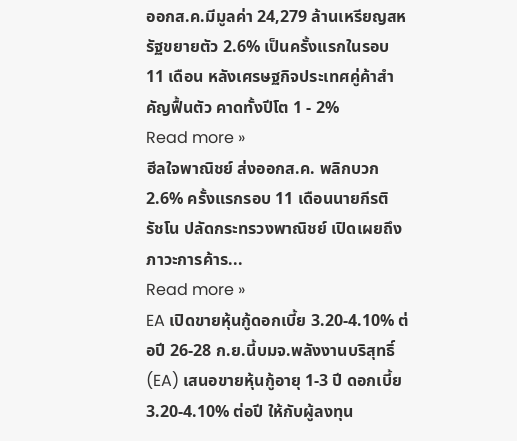ออกส.ค.มีมูลค่า 24,279 ล้านเหรียญสหรัฐขยายตัว 2.6% เป็นครั้งแรกในรอบ 11 เดือน หลังเศรษฐกิจประเทศคู่ค้าสำคัญฟื้นตัว คาดทั้งปีโต 1 - 2%
Read more »
ฮีลใจพาณิชย์ ส่งออกส.ค. พลิกบวก 2.6% ครั้งแรกรอบ 11 เดือนนายกีรติ รัชโน ปลัดกระทรวงพาณิชย์ เปิดเผยถึงภาวะการค้าร...
Read more »
EA เปิดขายหุ้นกู้ดอกเบี้ย 3.20-4.10% ต่อปี 26-28 ก.ย.นี้บมจ.พลังงานบริสุทธิ์ (EA) เสนอขายหุ้นกู้อายุ 1-3 ปี ดอกเบี้ย 3.20-4.10% ต่อปี ให้กับผู้ลงทุน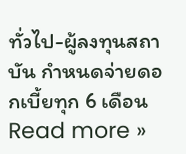ทั่วไป-ผู้ลงทุนสถาบัน กำหนดจ่ายดอกเบี้ยทุก 6 เดือน
Read more »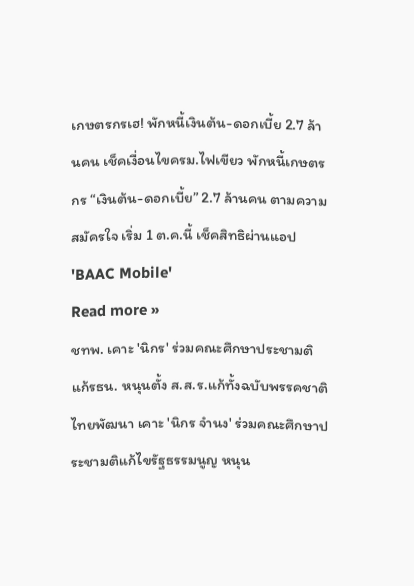เกษตรกรเฮ! พักหนี้เงินต้น-ดอกเบี้ย 2.7 ล้านคน เช็คเงื่อนไขครม.ไฟเขียว พักหนี้เกษตรกร “เงินต้น-ดอกเบี้ย” 2.7 ล้านคน ตามความสมัครใจ เริ่ม 1 ต.ค.นี้ เช็คสิทธิผ่านแอป 'BAAC Mobile'
Read more »
ชทพ. เคาะ 'นิกร' ร่วมคณะศึกษาประชามติแก้รธน. หนุนตั้ง ส.ส.ร.แก้ทั้งฉบับพรรคชาติไทยพัฒนา เคาะ 'นิกร จำนง' ร่วมคณะศึกษาประชามติแก้ไขรัฐธรรมนูญ หนุน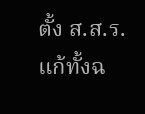ตั้ง ส.ส.ร.แก้ทั้งฉ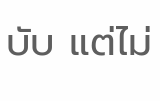บับ แต่ไม่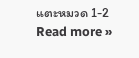แตะหมวด 1-2
Read more »